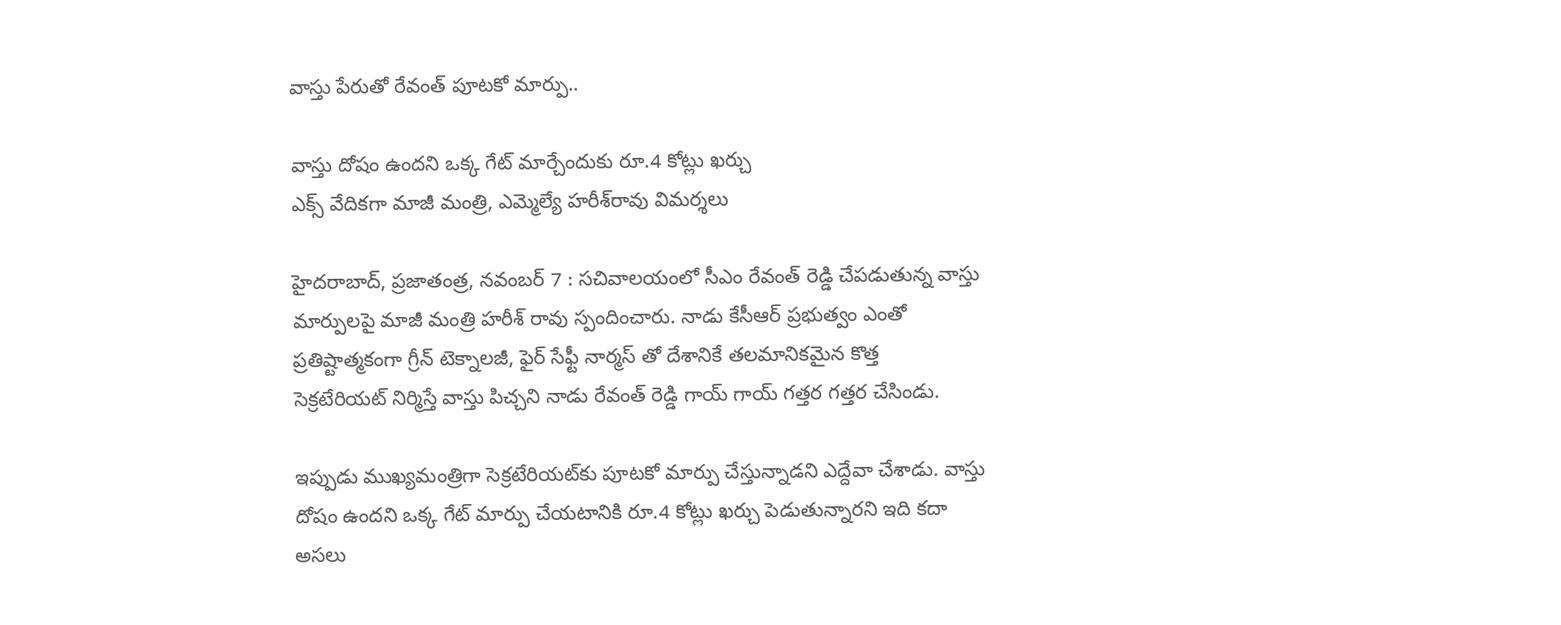వాస్తు పేరుతో రేవంత్‌ ‌పూటకో మార్పు..

వాస్తు దోషం ఉందని ఒక్క గేట్‌ ‌మార్చేందుకు రూ.4 కోట్లు ఖర్చు
ఎక్స్ ‌వేదికగా మాజీ మంత్రి, ఎమ్మెల్యే హరీశ్‌రావు విమర్శలు

హైదరాబాద్‌, ప్రజాతంత్ర, నవంబర్‌ 7 : సచివాలయంలో సీఎం రేవంత్‌ ‌రెడ్డి చేపడుతున్న వాస్తు మార్పులపై మాజీ మంత్రి హరీశ్‌ ‌రావు స్పందించారు. నాడు కేసీఆర్‌ ‌ప్రభుత్వం ఎంతో ప్రతిష్టాత్మకంగా గ్రీన్‌ ‌టెక్నాలజీ, ఫైర్‌ ‌సేఫ్టీ నార్మస్‌ ‌తో దేశానికే తలమానికమైన కొత్త సెక్రటేరియట్‌ ‌నిర్మిస్తే వాస్తు పిచ్చని నాడు రేవంత్‌ ‌రెడ్డి గాయ్‌ ‌గాయ్‌ ‌గత్తర గత్తర చేసిండు.

ఇప్పుడు ముఖ్యమంత్రిగా సెక్రటేరియట్‌కు పూటకో మార్పు చేస్తున్నాడని ఎద్దేవా చేశాడు. వాస్తు దోషం ఉందని ఒక్క గేట్‌ ‌మార్పు చేయటానికి రూ.4 కోట్లు ఖర్చు పెడుతున్నారని ఇది కదా అసలు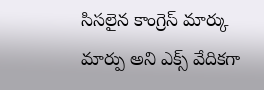సిసలైన కాంగ్రెస్‌ ‌మార్కు మార్పు అని ఎక్స్ ‌వేదికగా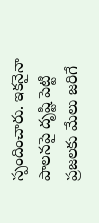స్పందించారు. ఇకనైనా పాలనపై దృష్టి పెట్టి ప్రజలకు మేలు జరిగే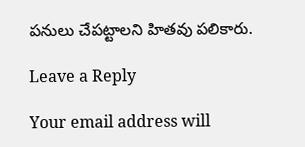పనులు చేపట్టాలని హితవు పలికారు.

Leave a Reply

Your email address will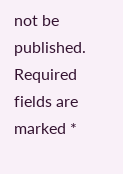not be published. Required fields are marked *